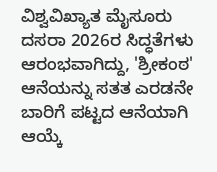ವಿಶ್ವವಿಖ್ಯಾತ ಮೈಸೂರು ದಸರಾ 2026ರ ಸಿದ್ಧತೆಗಳು ಆರಂಭವಾಗಿದ್ದು, 'ಶ್ರೀಕಂಠ' ಆನೆಯನ್ನು ಸತತ ಎರಡನೇ ಬಾರಿಗೆ ಪಟ್ಟದ ಆನೆಯಾಗಿ ಆಯ್ಕೆ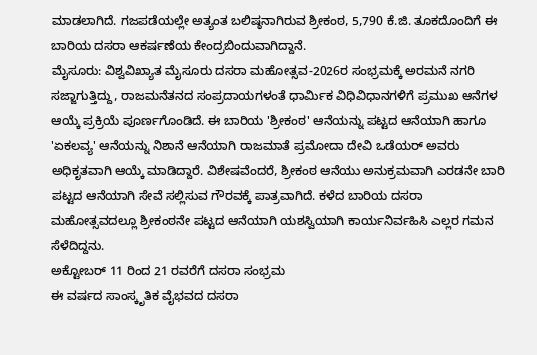ಮಾಡಲಾಗಿದೆ. ಗಜಪಡೆಯಲ್ಲೇ ಅತ್ಯಂತ ಬಲಿಷ್ಠನಾಗಿರುವ ಶ್ರೀಕಂಠ, 5,790 ಕೆ.ಜಿ. ತೂಕದೊಂದಿಗೆ ಈ ಬಾರಿಯ ದಸರಾ ಆಕರ್ಷಣೆಯ ಕೇಂದ್ರಬಿಂದುವಾಗಿದ್ದಾನೆ.
ಮೈಸೂರು: ವಿಶ್ವವಿಖ್ಯಾತ ಮೈಸೂರು ದಸರಾ ಮಹೋತ್ಸವ-2026ರ ಸಂಭ್ರಮಕ್ಕೆ ಅರಮನೆ ನಗರಿ ಸಜ್ಜಾಗುತ್ತಿದ್ದು, ರಾಜಮನೆತನದ ಸಂಪ್ರದಾಯಗಳಂತೆ ಧಾರ್ಮಿಕ ವಿಧಿವಿಧಾನಗಳಿಗೆ ಪ್ರಮುಖ ಆನೆಗಳ ಆಯ್ಕೆ ಪ್ರಕ್ರಿಯೆ ಪೂರ್ಣಗೊಂಡಿದೆ. ಈ ಬಾರಿಯ 'ಶ್ರೀಕಂಠ' ಆನೆಯನ್ನು ಪಟ್ಟದ ಆನೆಯಾಗಿ ಹಾಗೂ 'ಏಕಲವ್ಯ' ಆನೆಯನ್ನು ನಿಶಾನೆ ಆನೆಯಾಗಿ ರಾಜಮಾತೆ ಪ್ರಮೋದಾ ದೇವಿ ಒಡೆಯರ್ ಅವರು ಅಧಿಕೃತವಾಗಿ ಆಯ್ಕೆ ಮಾಡಿದ್ದಾರೆ. ವಿಶೇಷವೆಂದರೆ, ಶ್ರೀಕಂಠ ಆನೆಯು ಅನುಕ್ರಮವಾಗಿ ಎರಡನೇ ಬಾರಿ ಪಟ್ಟದ ಆನೆಯಾಗಿ ಸೇವೆ ಸಲ್ಲಿಸುವ ಗೌರವಕ್ಕೆ ಪಾತ್ರವಾಗಿದೆ. ಕಳೆದ ಬಾರಿಯ ದಸರಾ ಮಹೋತ್ಸವದಲ್ಲೂ ಶ್ರೀಕಂಠನೇ ಪಟ್ಟದ ಆನೆಯಾಗಿ ಯಶಸ್ವಿಯಾಗಿ ಕಾರ್ಯನಿರ್ವಹಿಸಿ ಎಲ್ಲರ ಗಮನ ಸೆಳೆದಿದ್ದನು.
ಅಕ್ಟೋಬರ್ 11 ರಿಂದ 21 ರವರೆಗೆ ದಸರಾ ಸಂಭ್ರಮ
ಈ ವರ್ಷದ ಸಾಂಸ್ಕೃತಿಕ ವೈಭವದ ದಸರಾ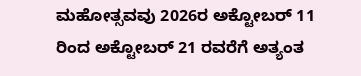ಮಹೋತ್ಸವವು 2026ರ ಅಕ್ಟೋಬರ್ 11 ರಿಂದ ಅಕ್ಟೋಬರ್ 21 ರವರೆಗೆ ಅತ್ಯಂತ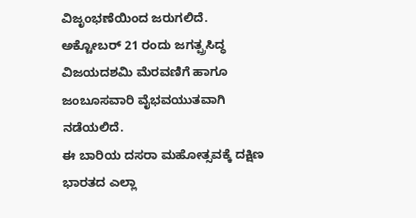ವಿಜೃಂಭಣೆಯಿಂದ ಜರುಗಲಿದೆ. ಅಕ್ಟೋಬರ್ 21 ರಂದು ಜಗತ್ಪ್ರಸಿದ್ಧ ವಿಜಯದಶಮಿ ಮೆರವಣಿಗೆ ಹಾಗೂ ಜಂಬೂಸವಾರಿ ವೈಭವಯುತವಾಗಿ ನಡೆಯಲಿದೆ.
ಈ ಬಾರಿಯ ದಸರಾ ಮಹೋತ್ಸವಕ್ಕೆ ದಕ್ಷಿಣ ಭಾರತದ ಎಲ್ಲಾ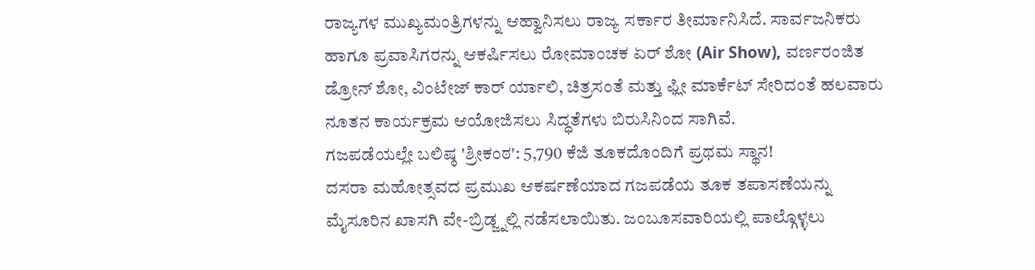ರಾಜ್ಯಗಳ ಮುಖ್ಯಮಂತ್ರಿಗಳನ್ನು ಆಹ್ವಾನಿಸಲು ರಾಜ್ಯ ಸರ್ಕಾರ ತೀರ್ಮಾನಿಸಿದೆ. ಸಾರ್ವಜನಿಕರು ಹಾಗೂ ಪ್ರವಾಸಿಗರನ್ನು ಆಕರ್ಷಿಸಲು ರೋಮಾಂಚಕ ಏರ್ ಶೋ (Air Show), ವರ್ಣರಂಜಿತ ಡ್ರೋನ್ ಶೋ, ವಿಂಟೇಜ್ ಕಾರ್ ರ್ಯಾಲಿ, ಚಿತ್ರಸಂತೆ ಮತ್ತು ಫ್ಲೀ ಮಾರ್ಕೆಟ್ ಸೇರಿದಂತೆ ಹಲವಾರು ನೂತನ ಕಾರ್ಯಕ್ರಮ ಆಯೋಜಿಸಲು ಸಿದ್ಧತೆಗಳು ಬಿರುಸಿನಿಂದ ಸಾಗಿವೆ.
ಗಜಪಡೆಯಲ್ಲೇ ಬಲಿಷ್ಠ 'ಶ್ರೀಕಂಠ': 5,790 ಕೆಜಿ ತೂಕದೊಂದಿಗೆ ಪ್ರಥಮ ಸ್ಥಾನ!
ದಸರಾ ಮಹೋತ್ಸವದ ಪ್ರಮುಖ ಆಕರ್ಷಣೆಯಾದ ಗಜಪಡೆಯ ತೂಕ ತಪಾಸಣೆಯನ್ನು ಮೈಸೂರಿನ ಖಾಸಗಿ ವೇ-ಬ್ರಿಡ್ಜ್ನಲ್ಲಿ ನಡೆಸಲಾಯಿತು. ಜಂಬೂಸವಾರಿಯಲ್ಲಿ ಪಾಲ್ಗೊಳ್ಳಲು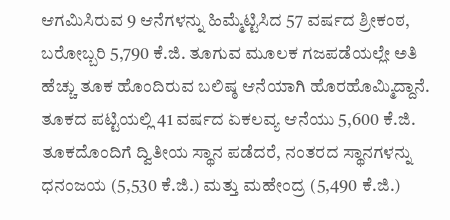ಆಗಮಿಸಿರುವ 9 ಆನೆಗಳನ್ನು ಹಿಮ್ಮೆಟ್ಟಿಸಿದ 57 ವರ್ಷದ ಶ್ರೀಕಂಠ, ಬರೋಬ್ಬರಿ 5,790 ಕೆ.ಜಿ. ತೂಗುವ ಮೂಲಕ ಗಜಪಡೆಯಲ್ಲೇ ಅತಿ ಹೆಚ್ಚು ತೂಕ ಹೊಂದಿರುವ ಬಲಿಷ್ಠ ಆನೆಯಾಗಿ ಹೊರಹೊಮ್ಮಿದ್ದಾನೆ.
ತೂಕದ ಪಟ್ಟಿಯಲ್ಲಿ 41 ವರ್ಷದ ಏಕಲವ್ಯ ಆನೆಯು 5,600 ಕೆ.ಜಿ. ತೂಕದೊಂದಿಗೆ ದ್ವಿತೀಯ ಸ್ಥಾನ ಪಡೆದರೆ, ನಂತರದ ಸ್ಥಾನಗಳನ್ನು ಧನಂಜಯ (5,530 ಕೆ.ಜಿ.) ಮತ್ತು ಮಹೇಂದ್ರ (5,490 ಕೆ.ಜಿ.)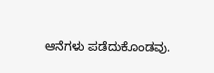ಆನೆಗಳು ಪಡೆದುಕೊಂಡವು.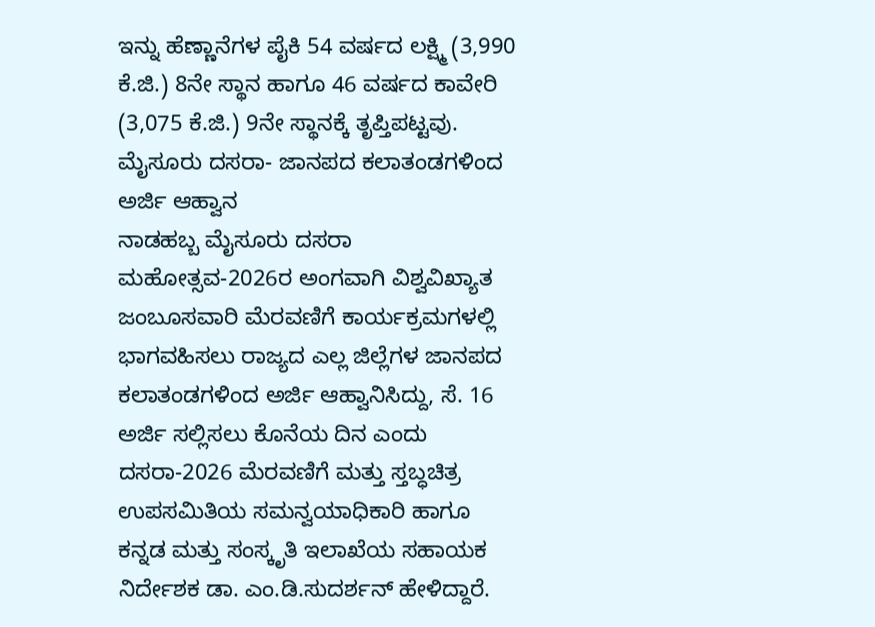ಇನ್ನು ಹೆಣ್ಣಾನೆಗಳ ಪೈಕಿ 54 ವರ್ಷದ ಲಕ್ಷ್ಮಿ (3,990 ಕೆ.ಜಿ.) 8ನೇ ಸ್ಥಾನ ಹಾಗೂ 46 ವರ್ಷದ ಕಾವೇರಿ (3,075 ಕೆ.ಜಿ.) 9ನೇ ಸ್ಥಾನಕ್ಕೆ ತೃಪ್ತಿಪಟ್ಟವು.
ಮೈಸೂರು ದಸರಾ- ಜಾನಪದ ಕಲಾತಂಡಗಳಿಂದ ಅರ್ಜಿ ಆಹ್ವಾನ
ನಾಡಹಬ್ಬ ಮೈಸೂರು ದಸರಾ ಮಹೋತ್ಸವ-2026ರ ಅಂಗವಾಗಿ ವಿಶ್ವವಿಖ್ಯಾತ ಜಂಬೂಸವಾರಿ ಮೆರವಣಿಗೆ ಕಾರ್ಯಕ್ರಮಗಳಲ್ಲಿ ಭಾಗವಹಿಸಲು ರಾಜ್ಯದ ಎಲ್ಲ ಜಿಲ್ಲೆಗಳ ಜಾನಪದ ಕಲಾತಂಡಗಳಿಂದ ಅರ್ಜಿ ಆಹ್ವಾನಿಸಿದ್ದು, ಸೆ. 16 ಅರ್ಜಿ ಸಲ್ಲಿಸಲು ಕೊನೆಯ ದಿನ ಎಂದು ದಸರಾ-2026 ಮೆರವಣಿಗೆ ಮತ್ತು ಸ್ತಬ್ಧಚಿತ್ರ ಉಪಸಮಿತಿಯ ಸಮನ್ವಯಾಧಿಕಾರಿ ಹಾಗೂ ಕನ್ನಡ ಮತ್ತು ಸಂಸ್ಕೃತಿ ಇಲಾಖೆಯ ಸಹಾಯಕ ನಿರ್ದೇಶಕ ಡಾ. ಎಂ.ಡಿ.ಸುದರ್ಶನ್ ಹೇಳಿದ್ದಾರೆ.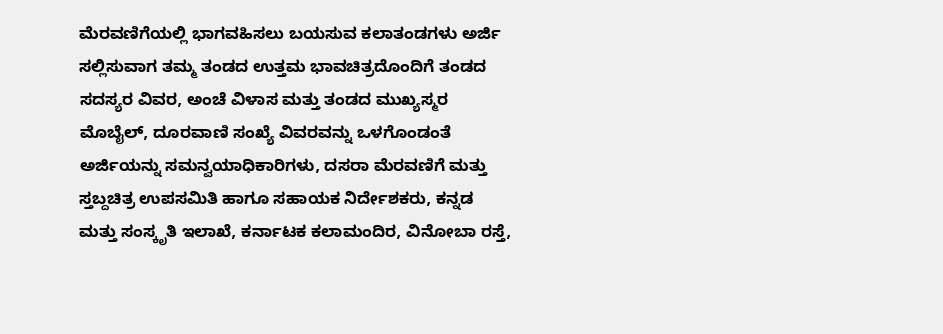ಮೆರವಣಿಗೆಯಲ್ಲಿ ಭಾಗವಹಿಸಲು ಬಯಸುವ ಕಲಾತಂಡಗಳು ಅರ್ಜಿ ಸಲ್ಲಿಸುವಾಗ ತಮ್ಮ ತಂಡದ ಉತ್ತಮ ಭಾವಚಿತ್ರದೊಂದಿಗೆ ತಂಡದ ಸದಸ್ಯರ ವಿವರ, ಅಂಚೆ ವಿಳಾಸ ಮತ್ತು ತಂಡದ ಮುಖ್ಯಸ್ಮರ ಮೊಬೈಲ್, ದೂರವಾಣಿ ಸಂಖ್ಯೆ ವಿವರವನ್ನು ಒಳಗೊಂಡಂತೆ ಅರ್ಜಿಯನ್ನು ಸಮನ್ವಯಾಧಿಕಾರಿಗಳು, ದಸರಾ ಮೆರವಣಿಗೆ ಮತ್ತು ಸ್ತಬ್ದಚಿತ್ರ ಉಪಸಮಿತಿ ಹಾಗೂ ಸಹಾಯಕ ನಿರ್ದೇಶಕರು, ಕನ್ನಡ ಮತ್ತು ಸಂಸ್ಕೃತಿ ಇಲಾಖೆ, ಕರ್ನಾಟಕ ಕಲಾಮಂದಿರ, ವಿನೋಬಾ ರಸ್ತೆ,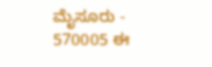ಮೈಸೂರು - 570005 ಈ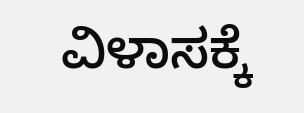ವಿಳಾಸಕ್ಕೆ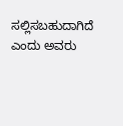ಸಲ್ಲಿಸಬಹುದಾಗಿದೆ ಎಂದು ಅವರು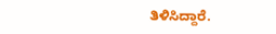ತಿಳಿಸಿದ್ದಾರೆ.